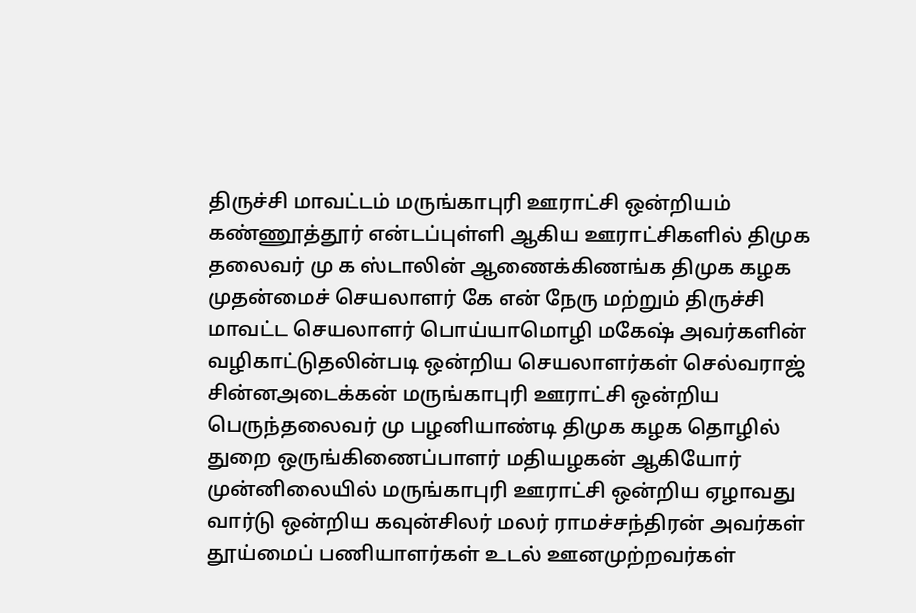திருச்சி மாவட்டம் மருங்காபுரி ஊராட்சி ஒன்றியம் கண்ணூத்தூர் என்டப்புள்ளி ஆகிய ஊராட்சிகளில் திமுக தலைவர் மு க ஸ்டாலின் ஆணைக்கிணங்க திமுக கழக முதன்மைச் செயலாளர் கே என் நேரு மற்றும் திருச்சி மாவட்ட செயலாளர் பொய்யாமொழி மகேஷ் அவர்களின் வழிகாட்டுதலின்படி ஒன்றிய செயலாளர்கள் செல்வராஜ் சின்னஅடைக்கன் மருங்காபுரி ஊராட்சி ஒன்றிய பெருந்தலைவர் மு பழனியாண்டி திமுக கழக தொழில் துறை ஒருங்கிணைப்பாளர் மதியழகன் ஆகியோர் முன்னிலையில் மருங்காபுரி ஊராட்சி ஒன்றிய ஏழாவது வார்டு ஒன்றிய கவுன்சிலர் மலர் ராமச்சந்திரன் அவர்கள் தூய்மைப் பணியாளர்கள் உடல் ஊனமுற்றவர்கள்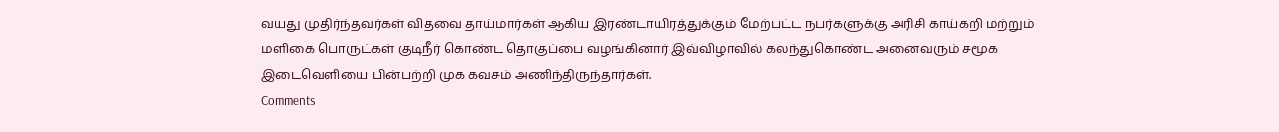வயது முதிர்ந்தவர்கள் விதவை தாய்மார்கள் ஆகிய இரண்டாயிரத்துக்கும் மேற்பட்ட நபர்களுக்கு அரிசி காய்கறி மற்றும் மளிகை பொருட்கள் குடிநீர் கொண்ட தொகுப்பை வழங்கினார் இவ்விழாவில் கலந்துகொண்ட அனைவரும் சமூக இடைவெளியை பின்பற்றி முக கவசம் அணிந்திருந்தார்கள்.
Comments